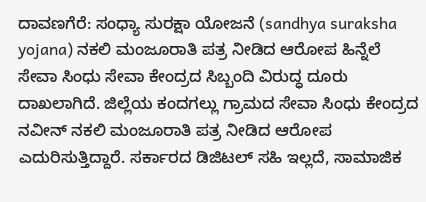ದಾವಣಗೆರೆ: ಸಂಧ್ಯಾ ಸುರಕ್ಷಾ ಯೋಜನೆ (sandhya suraksha yojana) ನಕಲಿ ಮಂಜೂರಾತಿ ಪತ್ರ ನೀಡಿದ ಆರೋಪ ಹಿನ್ನೆಲೆ ಸೇವಾ ಸಿಂಧು ಸೇವಾ ಕೇಂದ್ರದ ಸಿಬ್ಬಂದಿ ವಿರುದ್ಧ ದೂರು ದಾಖಲಾಗಿದೆ. ಜಿಲ್ಲೆಯ ಕಂದಗಲ್ಲು ಗ್ರಾಮದ ಸೇವಾ ಸಿಂಧು ಕೇಂದ್ರದ ನವೀನ್ ನಕಲಿ ಮಂಜೂರಾತಿ ಪತ್ರ ನೀಡಿದ ಆರೋಪ ಎದುರಿಸುತ್ತಿದ್ದಾರೆ. ಸರ್ಕಾರದ ಡಿಜಿಟಲ್ ಸಹಿ ಇಲ್ಲದೆ, ಸಾಮಾಜಿಕ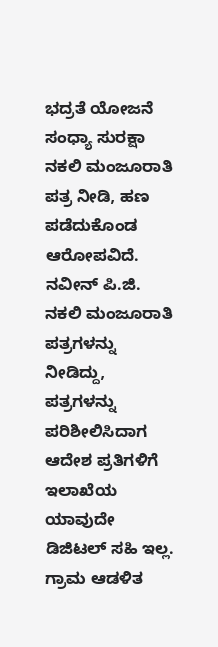ಭದ್ರತೆ ಯೋಜನೆ ಸಂಧ್ಯಾ ಸುರಕ್ಷಾ ನಕಲಿ ಮಂಜೂರಾತಿ ಪತ್ರ ನೀಡಿ, ಹಣ ಪಡೆದುಕೊಂಡ ಆರೋಪವಿದೆ.
ನವೀನ್ ಪಿ.ಜಿ. ನಕಲಿ ಮಂಜೂರಾತಿ ಪತ್ರಗಳನ್ನು ನೀಡಿದ್ದು, ಪತ್ರಗಳನ್ನು ಪರಿಶೀಲಿಸಿದಾಗ ಆದೇಶ ಪ್ರತಿಗಳಿಗೆ ಇಲಾಖೆಯ ಯಾವುದೇ ಡಿಜಿಟಲ್ ಸಹಿ ಇಲ್ಲ. ಗ್ರಾಮ ಆಡಳಿತ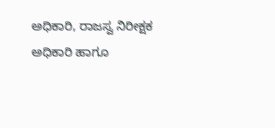ಅಧಿಕಾರಿ, ರಾಜಸ್ವ ನಿರೀಕ್ಷಕ ಅಧಿಕಾರಿ ಹಾಗೂ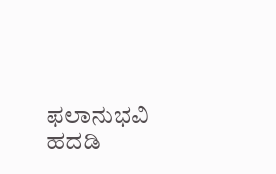ಫಲಾನುಭವಿ ಹದಡಿ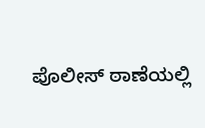ಪೊಲೀಸ್ ಠಾಣೆಯಲ್ಲಿ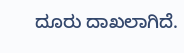ದೂರು ದಾಖಲಾಗಿದೆ.